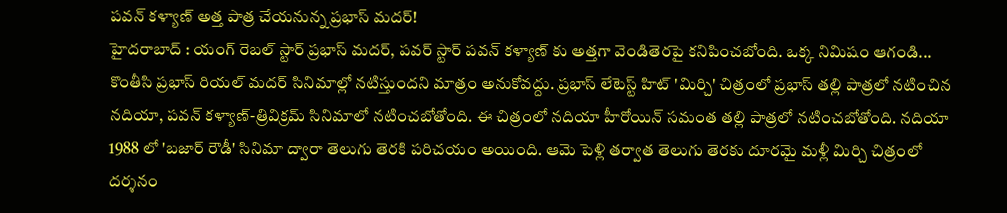పవన్ కళ్యాణ్ అత్త పాత్ర చేయనున్న ప్రభాస్ మదర్!
హైదరాబాద్ : యంగ్ రెబల్ స్టార్ ప్రభాస్ మదర్, పవర్ స్టార్ పవన్ కళ్యాణ్ కు అత్తగా వెండితెరపై కనిపించబోంది. ఒక్క నిమిషం ఆగండి... కొంతీసి ప్రభాస్ రియల్ మదర్ సినిమాల్లో నటిస్తుందని మాత్రం అనుకోవద్దు. ప్రభాస్ లేటెస్ట్ హిట్ 'మిర్చి' చిత్రంలో ప్రభాస్ తల్లి పాత్రలో నటించిన నదియా, పవన్ కళ్యాణ్-త్రివిక్రమ్ సినిమాలో నటించబోతోంది. ఈ చిత్రంలో నదియా హీరోయిన్ సమంత తల్లి పాత్రలో నటించబోతోంది. నదియా 1988 లో 'బజార్ రౌడీ' సినిమా ద్వారా తెలుగు తెరకి పరిచయం అయింది. ఆమె పెళ్లి తర్వాత తెలుగు తెరకు దూరమై మళ్లీ మిర్చి చిత్రంలో దర్శనం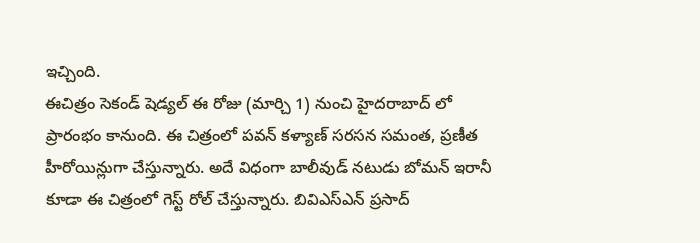ఇచ్చింది.
ఈచిత్రం సెకండ్ షెడ్యల్ ఈ రోజు (మార్చి 1) నుంచి హైదరాబాద్ లో ప్రారంభం కానుంది. ఈ చిత్రంలో పవన్ కళ్యాణ్ సరసన సమంత, ప్రణీత హీరోయిన్లుగా చేస్తున్నారు. అదే విధంగా బాలీవుడ్ నటుడు బోమన్ ఇరానీ కూడా ఈ చిత్రంలో గెస్ట్ రోల్ చేస్తున్నారు. బివిఎస్ఎన్ ప్రసాద్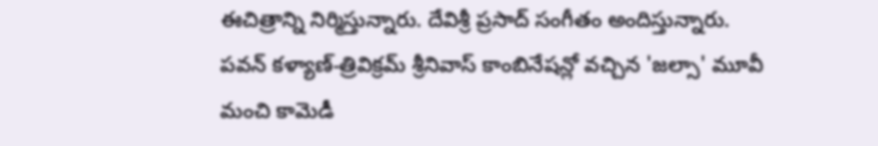ఈచిత్రాన్ని నిర్మిస్తున్నారు. దేవిశ్రీ ప్రసాద్ సంగీతం అందిస్తున్నారు.
పవన్ కళ్యాణ్-త్రివిక్రమ్ శ్రీనివాస్ కాంబినేషన్లో వచ్చిన 'జల్సా' మూవీ మంచి కామెడీ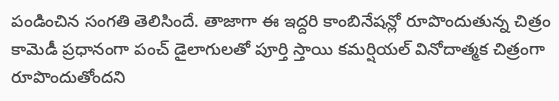పండించిన సంగతి తెలిసిందే. తాజాగా ఈ ఇద్దరి కాంబినేషన్లో రూపొందుతున్న చిత్రం కామెడీ ప్రధానంగా పంచ్ డైలాగులతో పూర్తి స్తాయి కమర్షియల్ వినోదాత్మక చిత్రంగా రూపొందుతోందని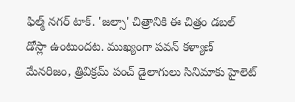ఫిల్మ్ నగర్ టాక్. 'జల్సా' చిత్రానికి ఈ చిత్రం డబల్ డోస్లా ఉంటుందట. ముఖ్యంగా పవన్ కళ్యాణ్ మేనరిజం, త్రివిక్రమ్ పంచ్ డైలాగులు సినిమాకు హైలెట్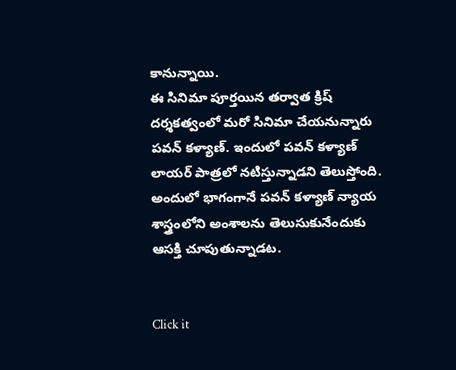కానున్నాయి.
ఈ సినిమా పూర్తయిన తర్వాత క్రిష్ దర్శకత్వంలో మరో సినిమా చేయనున్నారు పవన్ కళ్యాణ్. ఇందులో పవన్ కళ్యాణ్ లాయర్ పాత్రలో నటిస్తున్నాడని తెలుస్తోంది. అందులో భాగంగానే పవన్ కళ్యాణ్ న్యాయ శాస్త్రంలోని అంశాలను తెలుసుకునేందుకు ఆసక్తి చూపుతున్నాడట.


Click it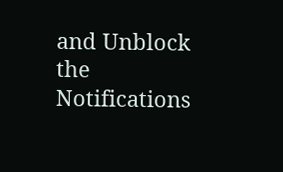and Unblock the Notifications